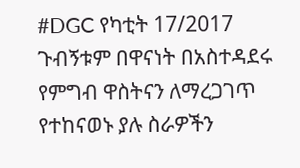#DGC የካቲት 17/2017
ጉብኝቱም በዋናነት በአስተዳደሩ የምግብ ዋስትናን ለማረጋገጥ የተከናወኑ ያሉ ስራዎችን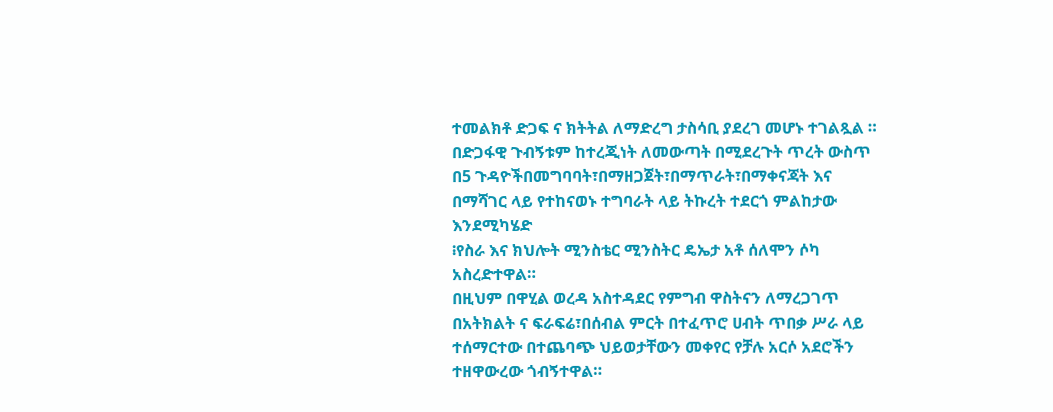ተመልክቶ ድጋፍ ና ክትትል ለማድረግ ታስሳቢ ያደረገ መሆኑ ተገልጿል ።
በድጋፋዊ ጉብኝቱም ከተረጂነት ለመውጣት በሚደረጉት ጥረት ውስጥ በ5 ጉዳዮችበመግባባት፣በማዘጋጀት፣በማጥራት፣በማቀናጃት እና በማሻገር ላይ የተከናወኑ ተግባራት ላይ ትኩረት ተደርጎ ምልከታው እንደሚካሄድ
፧የስራ እና ክህሎት ሚንስቴር ሚንስትር ዴኤታ አቶ ሰለሞን ሶካ አስረድተዋል።
በዚህም በዋሂል ወረዳ አስተዳደር የምግብ ዋስትናን ለማረጋገጥ በአትክልት ና ፍራፍሬ፣በሰብል ምርት በተፈጥሮ ሀብት ጥበቃ ሥራ ላይ ተሰማርተው በተጨባጭ ህይወታቸውን መቀየር የቻሉ አርሶ አደሮችን ተዘዋውረው ጎብኝተዋል።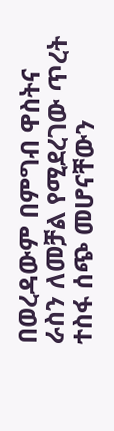በወረዳውም በምግብ ዋስትና ራስን ለመቻል የሚደረገው ጥረት ተስፋ ሰጭ መሆናቸውን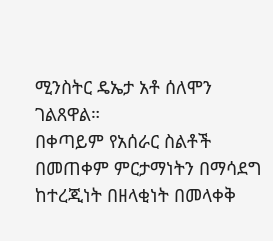ሚንስትር ዴኤታ አቶ ሰለሞን ገልጸዋል።
በቀጣይም የአሰራር ስልቶች በመጠቀም ምርታማነትን በማሳደግ ከተረጂነት በዘላቂነት በመላቀቅ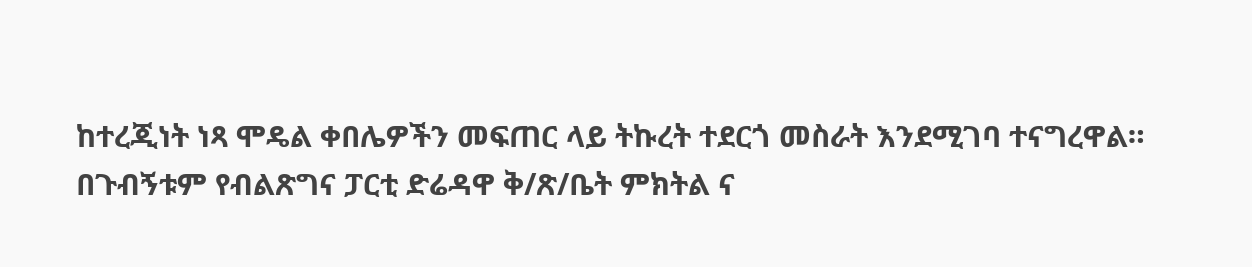ከተረጂነት ነጻ ሞዴል ቀበሌዎችን መፍጠር ላይ ትኩረት ተደርጎ መስራት እንደሚገባ ተናግረዋል።
በጉብኝቱም የብልጽግና ፓርቲ ድሬዳዋ ቅ/ጽ/ቤት ምክትል ና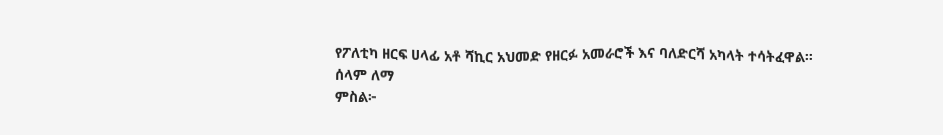የፖለቲካ ዘርፍ ሀላፊ አቶ ሻኪር አህመድ የዘርፉ አመራሮች እና ባለድርሻ አካላት ተሳትፈዋል።
ሰላም ለማ
ምስል፦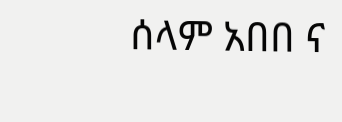ሰላም አበበ ና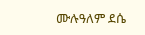ሙሉዓለም ደሴ